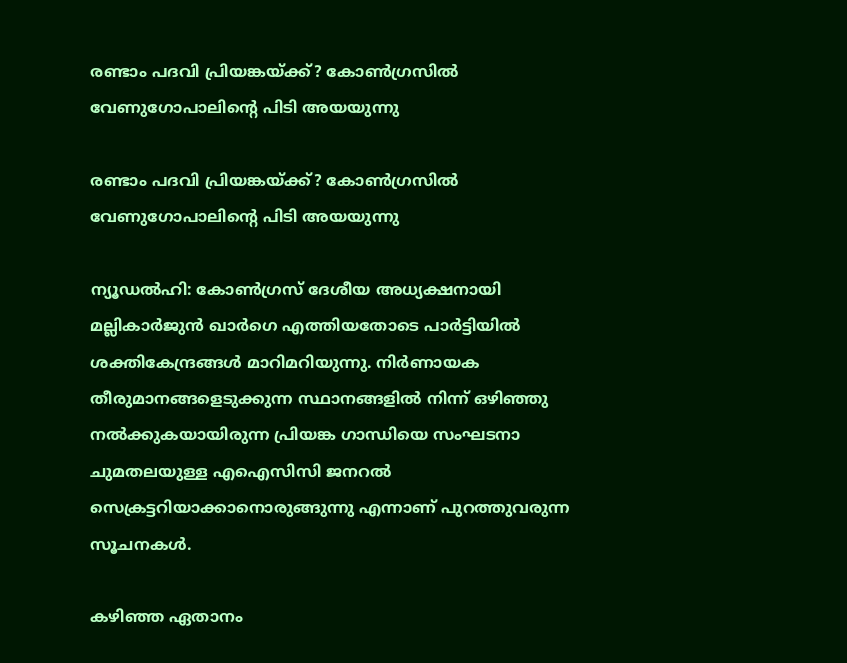രണ്ടാം പദവി പ്രിയങ്കയ്ക്ക്? കോണ്‍ഗ്രസില്‍ വേണുഗോപാലിന്റെ പിടി അയയുന്നു

രണ്ടാം പദവി പ്രിയങ്കയ്ക്ക്? കോണ്‍ഗ്രസില്‍ വേണുഗോപാലിന്റെ പിടി അയയുന്നു

ന്യൂഡല്‍ഹി: കോണ്‍ഗ്രസ് ദേശീയ അധ്യക്ഷനായി മല്ലികാര്‍ജുന്‍ ഖാര്‍ഗെ എത്തിയതോടെ പാര്‍ട്ടിയില്‍ ശക്തികേന്ദ്രങ്ങള്‍ മാറിമറിയുന്നു. നിര്‍ണായക തീരുമാനങ്ങളെടുക്കുന്ന സ്ഥാനങ്ങളില്‍ നിന്ന് ഒഴിഞ്ഞു നല്‍ക്കുകയായിരുന്ന പ്രിയങ്ക ഗാന്ധിയെ സംഘടനാ ചുമതലയുള്ള എഐസിസി ജനറല്‍ സെക്രട്ടറിയാക്കാനൊരുങ്ങുന്നു എന്നാണ് പുറത്തുവരുന്ന സൂചനകള്‍.

കഴിഞ്ഞ ഏതാനം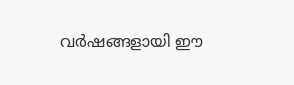വര്‍ഷങ്ങളായി ഈ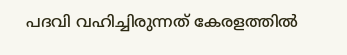പദവി വഹിച്ചിരുന്നത് കേരളത്തില്‍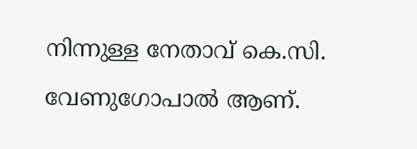നിന്നുള്ള നേതാവ് കെ.സി. വേണുഗോപാല്‍ ആണ്.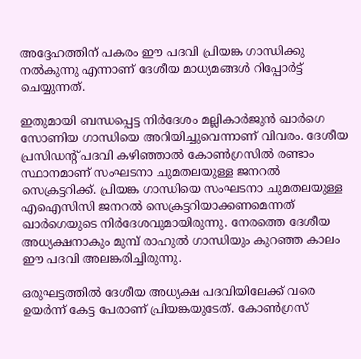അദ്ദേഹത്തിന് പകരം ഈ പദവി പ്രിയങ്ക ഗാന്ധിക്കു നല്‍കുന്നു എന്നാണ് ദേശീയ മാധ്യമങ്ങള്‍ റിപ്പോര്‍ട്ട് ചെയ്യുന്നത്.

ഇതുമായി ബന്ധപ്പെട്ട നിര്‍ദേശം മല്ലികാര്‍ജുന്‍ ഖാര്‍ഗെ സോണിയ ഗാന്ധിയെ അറിയിച്ചുവെന്നാണ് വിവരം. ദേശീയ പ്രസിഡന്റ് പദവി കഴിഞ്ഞാല്‍ കോണ്‍ഗ്രസില്‍ രണ്ടാം സ്ഥാനമാണ് സംഘടനാ ചുമതലയുള്ള ജനറല്‍ സെക്രട്ടറിക്ക്. പ്രിയങ്ക ഗാന്ധിയെ സംഘടനാ ചുമതലയുള്ള എഐസിസി ജനറല്‍ സെക്രട്ടറിയാക്കണമെന്നത് ഖാര്‍ഗെയുടെ നിര്‍ദേശവുമായിരുന്നു. നേരത്തെ ദേശീയ അധ്യക്ഷനാകും മുമ്പ് രാഹുല്‍ ഗാന്ധിയും കുറഞ്ഞ കാലം ഈ പദവി അലങ്കരിച്ചിരുന്നു.

ഒരുഘട്ടത്തില്‍ ദേശീയ അധ്യക്ഷ പദവിയിലേക്ക് വരെ ഉയര്‍ന്ന് കേട്ട പേരാണ് പ്രിയങ്കയുടേത്. കോണ്‍ഗ്രസ്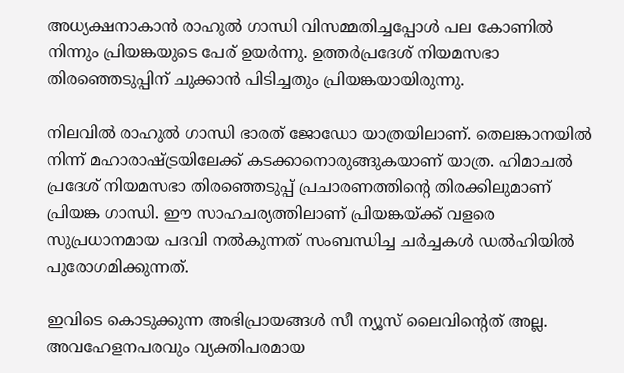അധ്യക്ഷനാകാന്‍ രാഹുല്‍ ഗാന്ധി വിസമ്മതിച്ചപ്പോള്‍ പല കോണില്‍ നിന്നും പ്രിയങ്കയുടെ പേര് ഉയര്‍ന്നു. ഉത്തര്‍പ്രദേശ് നിയമസഭാ തിരഞ്ഞെടുപ്പിന് ചുക്കാന്‍ പിടിച്ചതും പ്രിയങ്കയായിരുന്നു.

നിലവില്‍ രാഹുല്‍ ഗാന്ധി ഭാരത് ജോഡോ യാത്രയിലാണ്. തെലങ്കാനയില്‍ നിന്ന് മഹാരാഷ്ട്രയിലേക്ക് കടക്കാനൊരുങ്ങുകയാണ് യാത്ര. ഹിമാചല്‍ പ്രദേശ് നിയമസഭാ തിരഞ്ഞെടുപ്പ് പ്രചാരണത്തിന്റെ തിരക്കിലുമാണ് പ്രിയങ്ക ഗാന്ധി. ഈ സാഹചര്യത്തിലാണ് പ്രിയങ്കയ്ക്ക് വളരെ സുപ്രധാനമായ പദവി നല്‍കുന്നത് സംബന്ധിച്ച ചര്‍ച്ചകള്‍ ഡല്‍ഹിയില്‍ പുരോഗമിക്കുന്നത്.

ഇവിടെ കൊടുക്കുന്ന അഭിപ്രായങ്ങള്‍ സീ ന്യൂസ് ലൈവിന്റെത് അല്ല. അവഹേളനപരവും വ്യക്തിപരമായ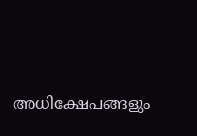അധിക്ഷേപങ്ങളും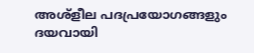അശ്‌ളീല പദപ്രയോഗങ്ങളും ദയവായി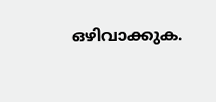ഒഴിവാക്കുക.